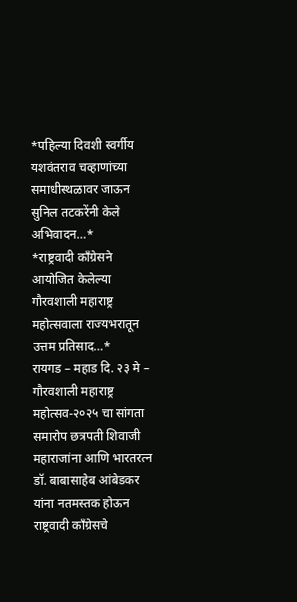*पहिल्या दिवशी स्वर्गीय यशवंतराव चव्हाणांच्या समाधीस्थळावर जाऊन सुनिल तटकरेंनी केले अभिवादन…*
*राष्ट्रवादी काँग्रेसने आयोजित केलेल्या गौरवशाली महाराष्ट्र महोत्सवाला राज्यभरातून उत्तम प्रतिसाद…*
रायगड – महाड दि. २३ मे – गौरवशाली महाराष्ट्र महोत्सव-२०२५ चा सांगता समारोप छत्रपती शिवाजी महाराजांना आणि भारतरत्न डॉ. बाबासाहेब आंबेडकर यांना नतमस्तक होऊन राष्ट्रवादी काँग्रेसचे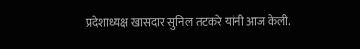प्रदेशाध्यक्ष खासदार सुनिल तटकरे यांनी आज केली.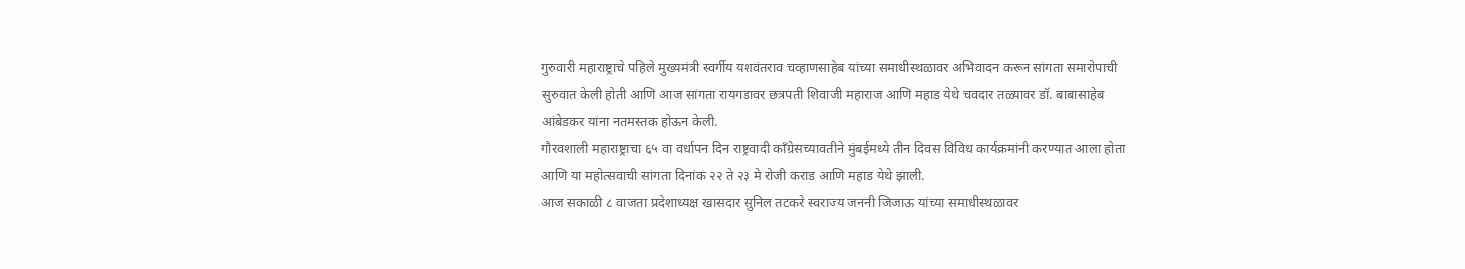गुरुवारी महाराष्ट्राचे पहिले मुख्यमंत्री स्वर्गीय यशवंतराव चव्हाणसाहेब यांच्या समाधीस्थळावर अभिवादन करून सांगता समारोपाची सुरुवात केली होती आणि आज सांगता रायगडावर छत्रपती शिवाजी महाराज आणि महाड येथे चवदार तळ्यावर डॉ. बाबासाहेब आंबेडकर यांना नतमस्तक होऊन केली.
गौरवशाली महाराष्ट्राचा ६५ वा वर्धापन दिन राष्ट्रवादी काँग्रेसच्यावतीने मुंबईमध्ये तीन दिवस विविध कार्यक्रमांनी करण्यात आला होता आणि या महोत्सवाची सांगता दिनांक २२ ते २३ मे रोजी कराड आणि महाड येथे झाली.
आज सकाळी ८ वाजता प्रदेशाध्यक्ष खासदार सुनिल तटकरे स्वराज्य जननी जिजाऊ यांच्या समाधीस्थळावर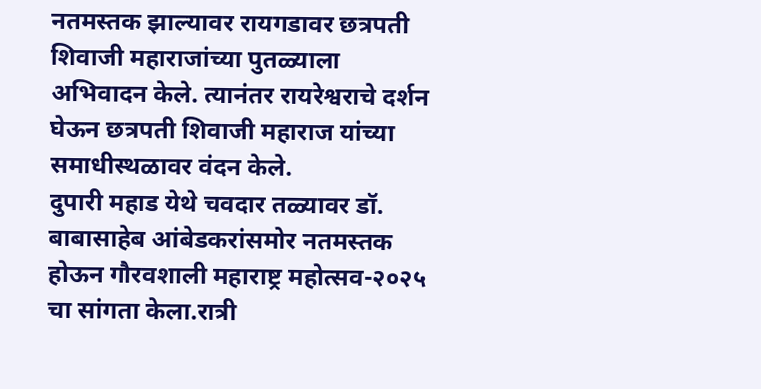नतमस्तक झाल्यावर रायगडावर छत्रपती शिवाजी महाराजांच्या पुतळ्याला अभिवादन केले. त्यानंतर रायरेश्वराचे दर्शन घेऊन छत्रपती शिवाजी महाराज यांच्या समाधीस्थळावर वंदन केले.
दुपारी महाड येथे चवदार तळ्यावर डॉ. बाबासाहेब आंबेडकरांसमोर नतमस्तक होऊन गौरवशाली महाराष्ट्र महोत्सव-२०२५ चा सांगता केला.रात्री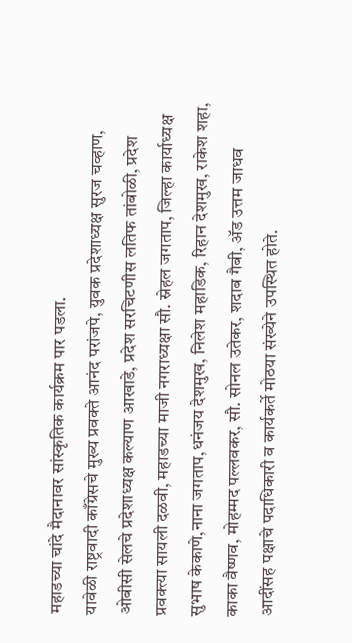महाडच्या चांदे मैदानावर सांस्कृतिक कार्यक्रम पार पडला.
यावेळी राष्ट्रवादी काँग्रेसचे मुख्य प्रवक्ते आनंद परांजपे, युवक प्रदेशाध्यक्ष सुरज चव्हाण, ओबीसी सेलचे प्रदेशाध्यक्ष कल्याण आखाडे, प्रदेश सरचिटणीस लतिफ तांबोळी, प्रदेश प्रवक्त्या सायली दळवी, महाडच्या माजी नगराध्यक्षा सौ. स्नेहल जगताप, जिल्हा कार्याध्यक्ष सुभाष केकाणे,नाना जगताप,धनंजय देशमुख, निलेश महाडिक, रिहान देशमुख, राकेश शहा, काका वैष्णव, मोहम्मद पल्लवकर, सौ. सोनल उतेकर, शदाब गैबी, ॲड उत्तम जाधव आदींसह पक्षाचे पदाधिकारी व कार्यकर्ते मोठया संख्येने उपस्थित होते.